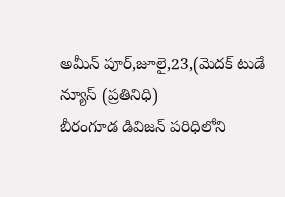అమీన్ పూర్,జూలై,23,(మెదక్ టుడే న్యూస్ (ప్రతినిధి)
బీరంగూడ డివిజన్ పరిధిలోని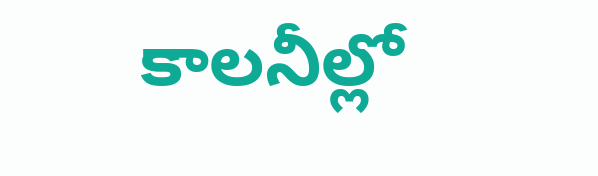కాలనీల్లో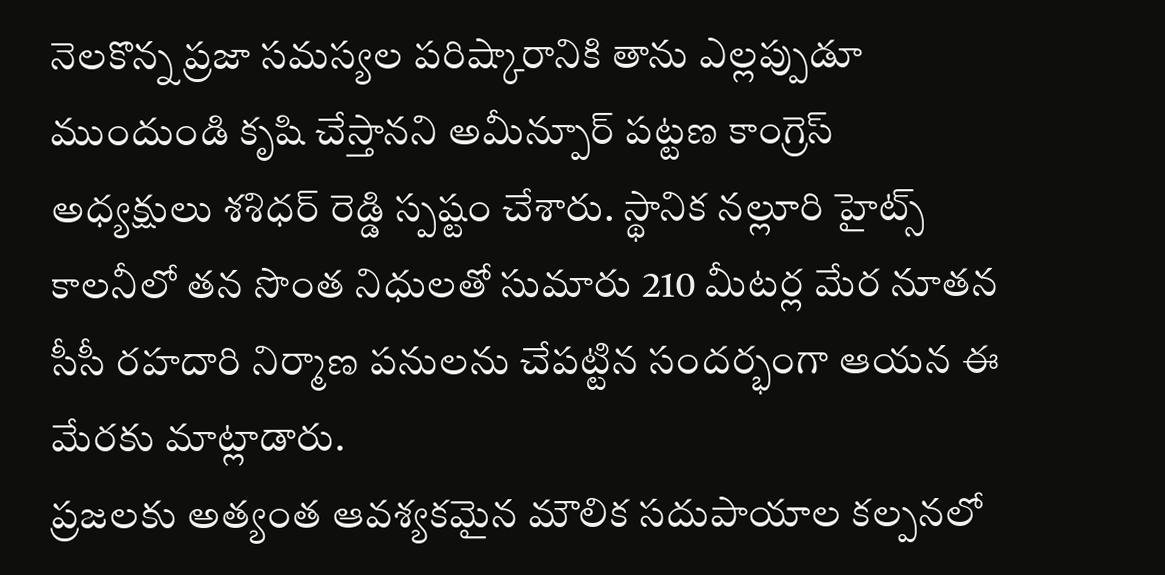నెలకొన్న ప్రజా సమస్యల పరిష్కారానికి తాను ఎల్లప్పుడూ ముందుండి కృషి చేస్తానని అమీన్పూర్ పట్టణ కాంగ్రెస్ అధ్యక్షులు శశిధర్ రెడ్డి స్పష్టం చేశారు. స్థానిక నల్లూరి హైట్స్ కాలనీలో తన సొంత నిధులతో సుమారు 210 మీటర్ల మేర నూతన సీసీ రహదారి నిర్మాణ పనులను చేపట్టిన సందర్భంగా ఆయన ఈ మేరకు మాట్లాడారు.
ప్రజలకు అత్యంత ఆవశ్యకమైన మౌలిక సదుపాయాల కల్పనలో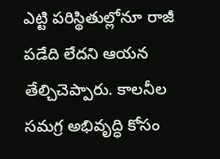ఎట్టి పరిస్థితుల్లోనూ రాజీ పడేది లేదని ఆయన తేల్చిచెప్పారు. కాలనీల సమగ్ర అభివృద్ధి కోసం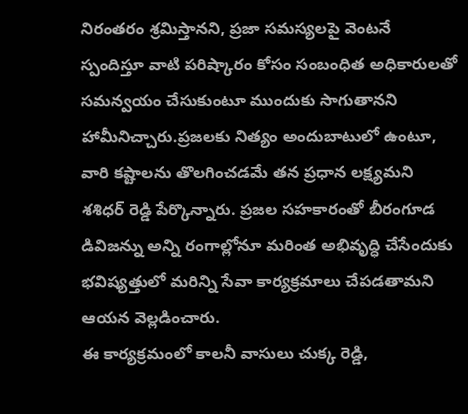నిరంతరం శ్రమిస్తానని, ప్రజా సమస్యలపై వెంటనే స్పందిస్తూ వాటి పరిష్కారం కోసం సంబంధిత అధికారులతో సమన్వయం చేసుకుంటూ ముందుకు సాగుతానని హామీనిచ్చారు.ప్రజలకు నిత్యం అందుబాటులో ఉంటూ, వారి కష్టాలను తొలగించడమే తన ప్రధాన లక్ష్యమని శశిధర్ రెడ్డి పేర్కొన్నారు. ప్రజల సహకారంతో బీరంగూడ డివిజన్ను అన్ని రంగాల్లోనూ మరింత అభివృద్ధి చేసేందుకు భవిష్యత్తులో మరిన్ని సేవా కార్యక్రమాలు చేపడతామని ఆయన వెల్లడించారు.
ఈ కార్యక్రమంలో కాలనీ వాసులు చుక్క రెడ్డి,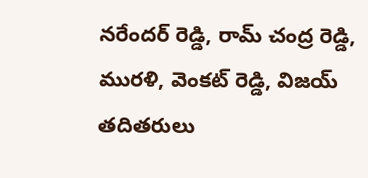నరేందర్ రెడ్డి, రామ్ చంద్ర రెడ్డి, మురళి, వెంకట్ రెడ్డి, విజయ్ తదితరులు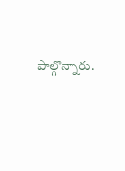పాల్గొన్నారు.